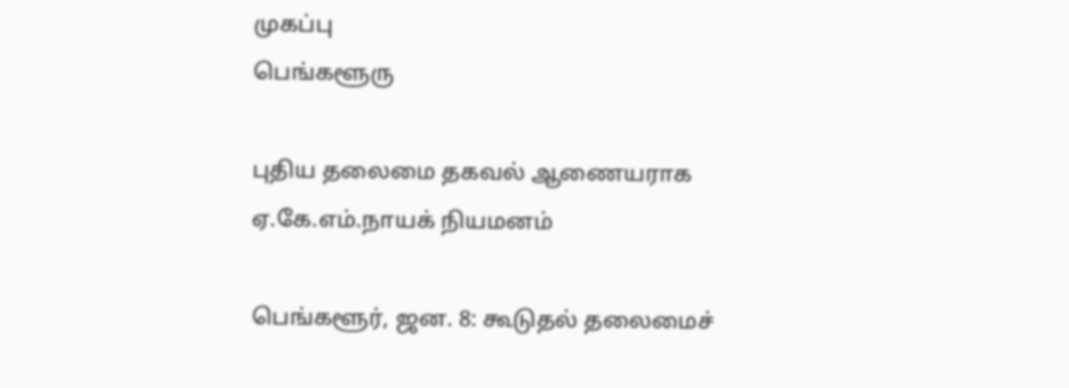முகப்பு
பெங்களூரு

புதிய தலைமை தகவல் ஆணையராக ஏ.கே.எம்.நாயக் நியமனம்

பெங்களூர், ஜன. 8: கூடுதல் தலைமைச்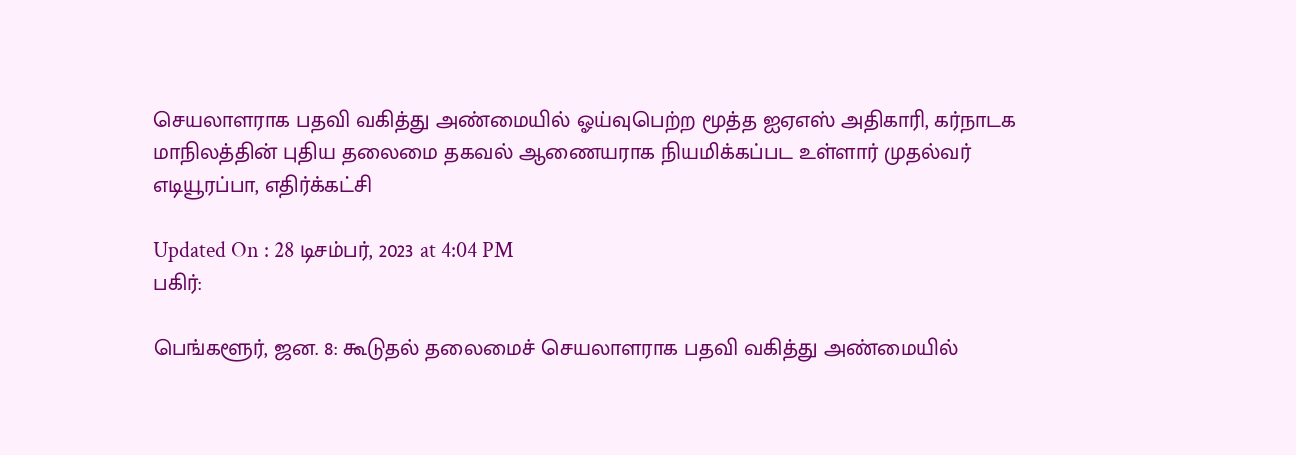செயலாளராக பதவி வகித்து அண்மையில் ஓய்வுபெற்ற மூத்த ஐஏஎஸ் அதிகாரி, கர்நாடக மாநிலத்தின் புதிய தலைமை தகவல் ஆணையராக நியமிக்கப்பட உள்ளார் முதல்வர் எடியூரப்பா, எதிர்க்கட்சி

Updated On : 28 டிசம்பர், 2023 at 4:04 PM
பகிர்:

பெங்களூர், ஜன. 8: கூடுதல் தலைமைச் செயலாளராக பதவி வகித்து அண்மையில்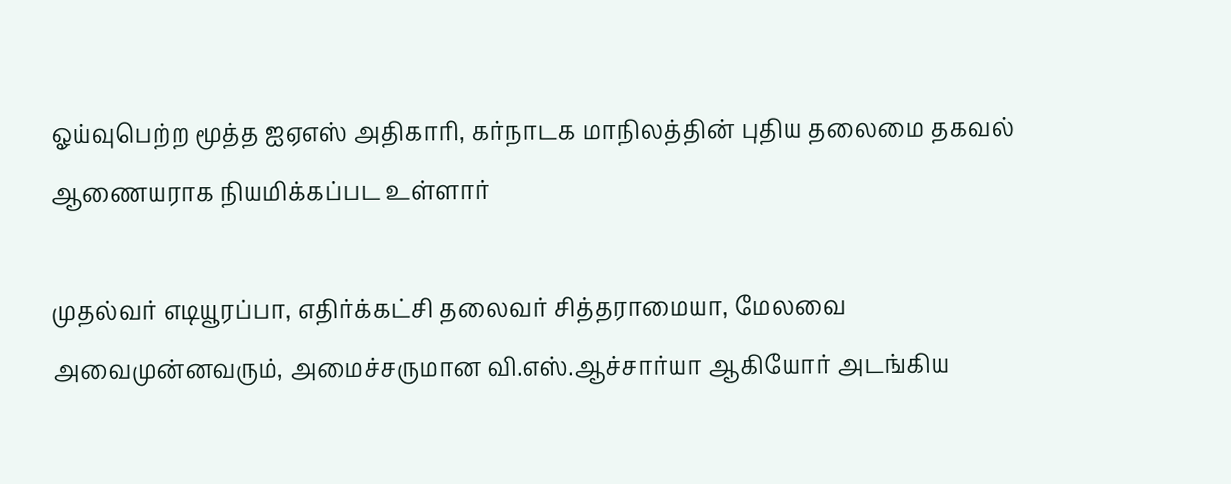ஓய்வுபெற்ற மூத்த ஐஏஎஸ் அதிகாரி, கர்நாடக மாநிலத்தின் புதிய தலைமை தகவல் ஆணையராக நியமிக்கப்பட உள்ளார்

முதல்வர் எடியூரப்பா, எதிர்க்கட்சி தலைவர் சித்தராமையா, மேலவை அவைமுன்னவரும், அமைச்சருமான வி.எஸ்.ஆச்சார்யா ஆகியோர் அடங்கிய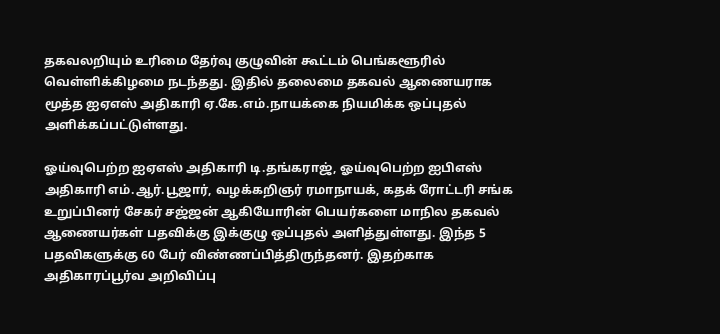தகவலறியும் உரிமை தேர்வு குழுவின் கூட்டம் பெங்களூரில் வெள்ளிக்கிழமை நடந்தது. இதில் தலைமை தகவல் ஆணையராக மூத்த ஐஏஎஸ் அதிகாரி ஏ.கே.எம்.நாயக்கை நியமிக்க ஒப்புதல் அளிக்கப்பட்டுள்ளது.

ஓய்வுபெற்ற ஐஏஎஸ் அதிகாரி டி.தங்கராஜ், ஓய்வுபெற்ற ஐபிஎஸ் அதிகாரி எம்.ஆர்.பூஜார், வழக்கறிஞர் ரமாநாயக், கதக் ரோட்டரி சங்க உறுப்பினர் சேகர் சஜ்ஜன் ஆகியோரின் பெயர்களை மாநில தகவல் ஆணையர்கள் பதவிக்கு இக்குழு ஒப்புதல் அளித்துள்ளது. இந்த 5 பதவிகளுக்கு 60 பேர் விண்ணப்பித்திருந்தனர். இதற்காக அதிகாரப்பூர்வ அறிவிப்பு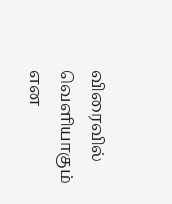விரைவில் வெளியாகும் என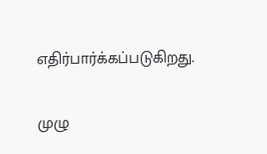எதிர்பார்க்கப்படுகிறது.

முழு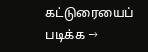கட்டுரையைப் படிக்க →